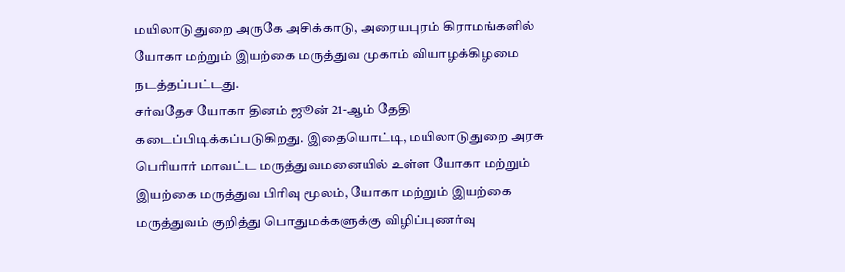மயிலாடுதுறை அருகே அசிக்காடு, அரையபுரம் கிராமங்களில் யோகா மற்றும் இயற்கை மருத்துவ முகாம் வியாழக்கிழமை நடத்தப்பட்டது.
சர்வதேச யோகா தினம் ஜூன் 21-ஆம் தேதி கடைப்பிடிக்கப்படுகிறது. இதையொட்டி, மயிலாடுதுறை அரசு பெரியார் மாவட்ட மருத்துவமனையில் உள்ள யோகா மற்றும் இயற்கை மருத்துவ பிரிவு மூலம், யோகா மற்றும் இயற்கை மருத்துவம் குறித்து பொதுமக்களுக்கு விழிப்புணர்வு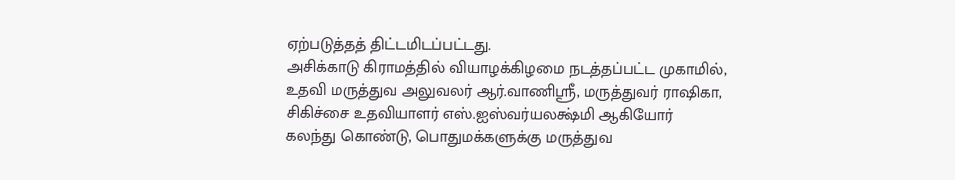ஏற்படுத்தத் திட்டமிடப்பட்டது.
அசிக்காடு கிராமத்தில் வியாழக்கிழமை நடத்தப்பட்ட முகாமில், உதவி மருத்துவ அலுவலர் ஆர்.வாணிஸ்ரீ, மருத்துவர் ராஷிகா, சிகிச்சை உதவியாளர் எஸ்.ஐஸ்வர்யலக்ஷ்மி ஆகியோர் கலந்து கொண்டு, பொதுமக்களுக்கு மருத்துவ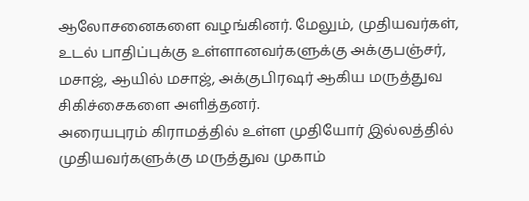ஆலோசனைகளை வழங்கினர். மேலும், முதியவர்கள், உடல் பாதிப்புக்கு உள்ளானவர்களுக்கு அக்குபஞ்சர், மசாஜ், ஆயில் மசாஜ், அக்குபிரஷர் ஆகிய மருத்துவ சிகிச்சைகளை அளித்தனர்.
அரையபுரம் கிராமத்தில் உள்ள முதியோர் இல்லத்தில் முதியவர்களுக்கு மருத்துவ முகாம்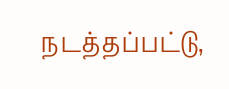நடத்தப்பட்டு,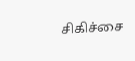சிகிச்சை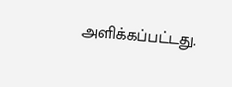அளிக்கப்பட்டது.